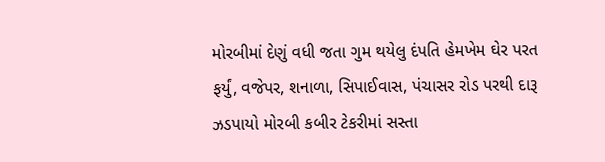મોરબીમાં દેણું વધી જતા ગુમ થયેલુ દંપતિ હેમખેમ ઘેર પરત ફર્યું, વજેપર, શનાળા, સિપાઈવાસ, પંચાસર રોડ પરથી દારૂ ઝડપાયો મોરબી કબીર ટેકરીમાં સસ્તા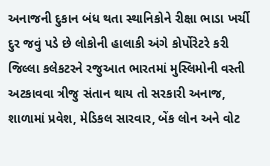અનાજની દુકાન બંધ થતા સ્થાનિકોને રીક્ષા ભાડા ખર્ચી દુર જવું પડે છે લોકોની હાલાકી અંગે કોર્પોરેટરે કરી જિલ્લા કલેકટરને રજુઆત ભારતમાં મુસ્લિમોની વસ્તી અટકાવવા ત્રીજુ સંતાન થાય તો સરકારી અનાજ, શાળામાં પ્રવેશ, મેડિકલ સારવાર, બેંક લોન અને વોટ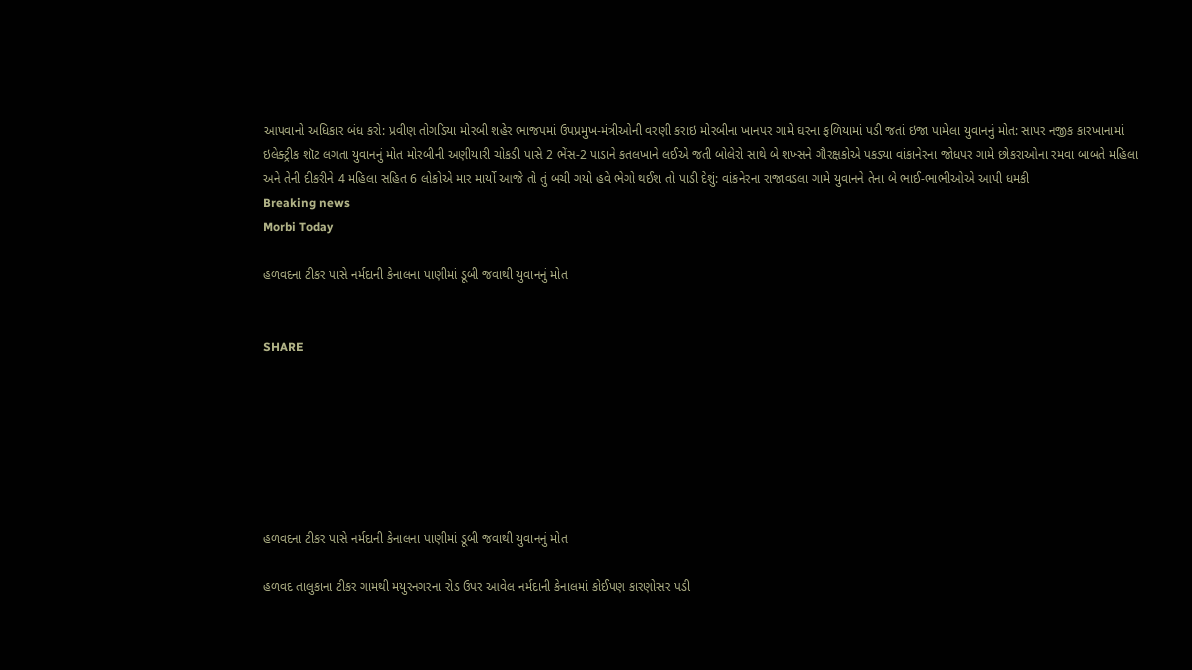આપવાનો અધિકાર બંધ કરો: પ્રવીણ તોગડિયા મોરબી શહેર ભાજપમાં ઉપપ્રમુખ-મંત્રીઓની વરણી કરાઇ મોરબીના ખાનપર ગામે ઘરના ફળિયામાં પડી જતાં ઇજા પામેલા યુવાનનું મોત: સાપર નજીક કારખાનામાં ઇલેક્ટ્રીક શૉટ લગતા યુવાનનું મોત મોરબીની અણીયારી ચોકડી પાસે 2 ભેંસ-2 પાડાને કતલખાને લઈએ જતી બોલેરો સાથે બે શખ્સને ગૌરક્ષકોએ પકડ્યા વાંકાનેરના જોધપર ગામે છોકરાઓના રમવા બાબતે મહિલા અને તેની દીકરીને 4 મહિલા સહિત 6 લોકોએ માર માર્યો આજે તો તું બચી ગયો હવે ભેગો થઈશ તો પાડી દેશું: વાંકનેરના રાજાવડલા ગામે યુવાનને તેના બે ભાઈ-ભાભીઓએ આપી ધમકી
Breaking news
Morbi Today

હળવદના ટીકર પાસે નર્મદાની કેનાલના પાણીમાં ડૂબી જવાથી યુવાનનું મોત


SHARE







હળવદના ટીકર પાસે નર્મદાની કેનાલના પાણીમાં ડૂબી જવાથી યુવાનનું મોત

હળવદ તાલુકાના ટીકર ગામથી મયુરનગરના રોડ ઉપર આવેલ નર્મદાની કેનાલમાં કોઈપણ કારણોસર પડી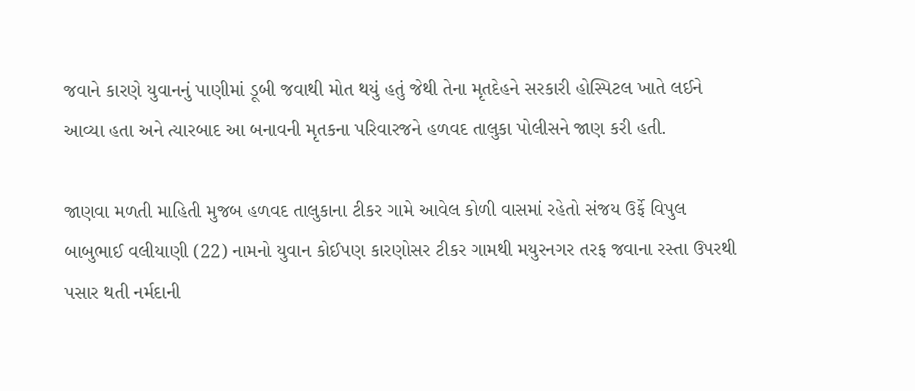જવાને કારણે યુવાનનું પાણીમાં ડૂબી જવાથી મોત થયું હતું જેથી તેના મૃતદેહને સરકારી હોસ્પિટલ ખાતે લઈને આવ્યા હતા અને ત્યારબાદ આ બનાવની મૃતકના પરિવારજને હળવદ તાલુકા પોલીસને જાણ કરી હતી.

જાણવા મળતી માહિતી મુજબ હળવદ તાલુકાના ટીકર ગામે આવેલ કોળી વાસમાં રહેતો સંજય ઉર્ફે વિપુલ બાબુભાઈ વલીયાણી (22) નામનો યુવાન કોઈપણ કારણોસર ટીકર ગામથી મયુરનગર તરફ જવાના રસ્તા ઉપરથી પસાર થતી નર્મદાની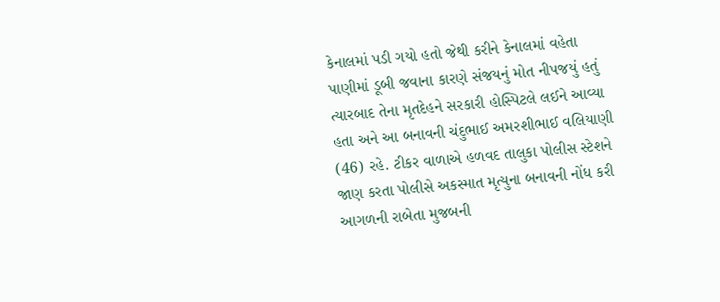કેનાલમાં પડી ગયો હતો જેથી કરીને કેનાલમાં વહેતા પાણીમાં ડૂબી જવાના કારણે સંજયનું મોત નીપજયું હતું ત્યારબાદ તેના મૃતદેહને સરકારી હોસ્પિટલે લઈને આવ્યા હતા અને આ બનાવની ચંદુભાઈ અમરશીભાઈ વલિયાણી (46) રહે. ટીકર વાળાએ હળવદ તાલુકા પોલીસ સ્ટેશને જાણ કરતા પોલીસે અકસ્માત મૃત્યુના બનાવની નોંધ કરી આગળની રાબેતા મુજબની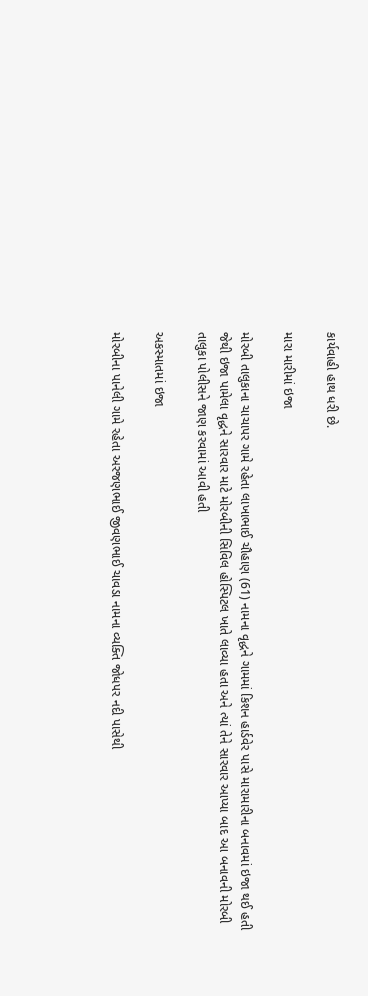કાર્યવાહી હાથ ધરી છે.

મારા મારીમાં ઇજા

મોરબી તાલુકાના ચાચાપર ગામે રહેતા લાખાભાઈ ચૌહાણ (61) નામના વૃદ્ધને ગામમાં કિશન હાર્ડવેર પાસે મારામારીના બનાવમાં ઇજા થઈ હતી જેથી ઇજા પામેલા વૃદ્ધને સારવાર માટે મોરબીની સિવિલ હોસ્પિટલ ખાતે લાવ્યા હતા અને ત્યાં તેને સારવાર આપ્યા બાદ આ બનાવની મોરબી તાલુકા પોલીસને જાણ કરવામાં આવી હતી

અકસ્માતમાં ઇજા

મોરબીના પાનેલી ગામે રહેતા અરજણભાઈ જીવણભાઈ ચાવડા નામના વ્યક્તિ જોધપર નદી પાસેથી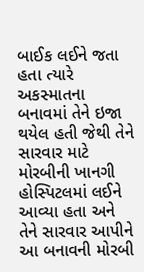બાઈક લઈને જતા હતા ત્યારે અકસ્માતના બનાવમાં તેને ઇજા થયેલ હતી જેથી તેને સારવાર માટે મોરબીની ખાનગી હોસ્પિટલમાં લઈને આવ્યા હતા અને તેને સારવાર આપીને આ બનાવની મોરબી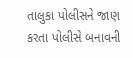તાલુકા પોલીસને જાણ કરતા પોલીસે બનાવની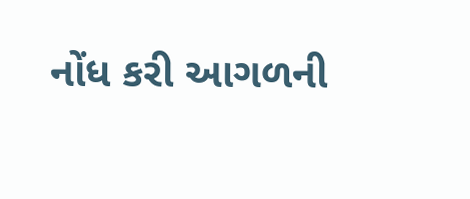નોંધ કરી આગળની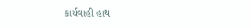કાર્યવાહી હાથ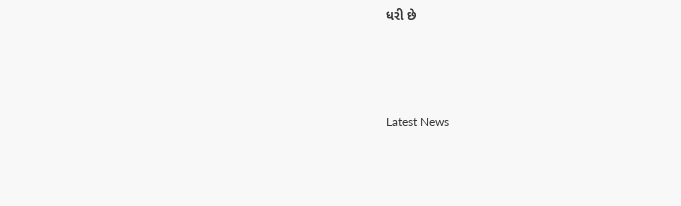ધરી છે






Latest News